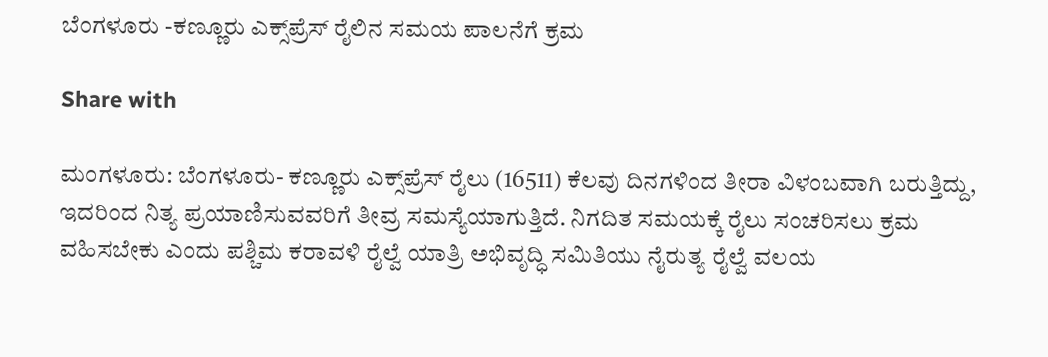ಬೆಂಗಳೂರು -ಕಣ್ಣೂರು ಎಕ್ಸ್‌ಪ್ರೆಸ್ ರೈಲಿನ ಸಮಯ ಪಾಲನೆಗೆ ಕ್ರಮ

Share with

ಮಂಗಳೂರು: ಬೆಂಗಳೂರು- ಕಣ್ಣೂರು ಎಕ್ಸ್‌ಪ್ರೆಸ್ ರೈಲು (16511) ಕೆಲವು ದಿನಗಳಿಂದ ತೀರಾ ವಿಳಂಬವಾಗಿ ಬರುತ್ತಿದ್ದು, ಇದರಿಂದ ನಿತ್ಯ ಪ್ರಯಾಣಿಸುವವರಿಗೆ ತೀವ್ರ ಸಮಸ್ಯೆಯಾಗುತ್ತಿದೆ. ನಿಗದಿತ ಸಮಯಕ್ಕೆ ರೈಲು ಸಂಚರಿಸಲು ಕ್ರಮ ವಹಿಸಬೇಕು ಎಂದು ಪಶ್ಚಿಮ ಕರಾವಳಿ ರೈಲ್ವೆ ಯಾತ್ರಿ ಅಭಿವೃದ್ಧಿ ಸಮಿತಿಯು ನೈರುತ್ಯ ರೈಲ್ವೆ ವಲಯ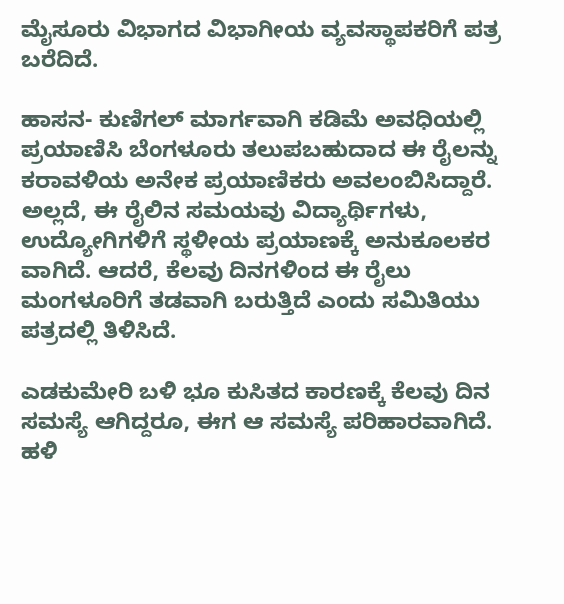ಮೈಸೂರು ವಿಭಾಗದ ವಿಭಾಗೀಯ ವ್ಯವಸ್ಥಾಪಕರಿಗೆ ಪತ್ರ ಬರೆದಿದೆ.

ಹಾಸನ- ಕುಣಿಗಲ್‌ ಮಾರ್ಗವಾಗಿ ಕಡಿಮೆ ಅವಧಿಯಲ್ಲಿ ಪ್ರಯಾಣಿಸಿ ಬೆಂಗಳೂರು ತಲುಪಬಹುದಾದ ಈ ರೈಲನ್ನು ಕರಾವಳಿಯ ಅನೇಕ ಪ್ರಯಾಣಿಕರು ಅವಲಂಬಿಸಿದ್ದಾರೆ. ಅಲ್ಲದೆ, ಈ ರೈಲಿನ ಸಮಯವು ವಿದ್ಯಾರ್ಥಿಗಳು, ಉದ್ಯೋಗಿಗಳಿಗೆ ಸ್ಥಳೀಯ ಪ್ರಯಾಣಕ್ಕೆ ಅನುಕೂಲಕರ ವಾಗಿದೆ. ಆದರೆ, ಕೆಲವು ದಿನಗಳಿಂದ ಈ ರೈಲು ಮಂಗಳೂರಿಗೆ ತಡವಾಗಿ ಬರುತ್ತಿದೆ ಎಂದು ಸಮಿತಿಯು ಪತ್ರದಲ್ಲಿ ತಿಳಿಸಿದೆ.

ಎಡಕುಮೇರಿ ಬಳಿ ಭೂ ಕುಸಿತದ ಕಾರಣಕ್ಕೆ ಕೆಲವು ದಿನ ಸಮಸ್ಯೆ ಆಗಿದ್ದರೂ, ಈಗ ಆ ಸಮಸ್ಯೆ ಪರಿಹಾರವಾಗಿದೆ. ಹಳಿ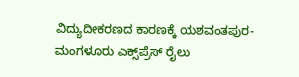ವಿದ್ಯುದೀಕರಣದ ಕಾರಣಕ್ಕೆ ಯಶವಂತಪುರ- ಮಂಗಳೂರು ಎಕ್ಸ್‌ಪ್ರೆಸ್ ರೈಲು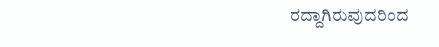ರದ್ದಾಗಿರುವುದರಿಂದ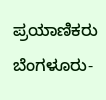ಪ್ರಯಾಣಿಕರು ಬೆಂಗಳೂರು-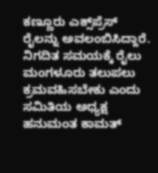ಕಣ್ಣೂರು ಎಕ್ಸ್‌ಪ್ರೆಸ್ ರೈಲನ್ನು ಅವಲಂಬಿಸಿದ್ದಾರೆ. ನಿಗದಿತ ಸಮಯಕ್ಕೆ ರೈಲು ಮಂಗಳೂರು ತಲುಪಲು ಕ್ರಮವಹಿಸಬೇಕು ಎಂದು ಸಮಿತಿಯ ಅಧ್ಯಕ್ಷ ಹನುಮಂತ ಕಾಮತ್‌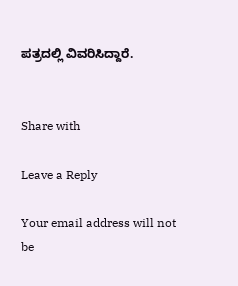ಪತ್ರದಲ್ಲಿ ವಿವರಿಸಿದ್ದಾರೆ.


Share with

Leave a Reply

Your email address will not be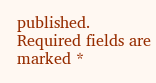published. Required fields are marked *